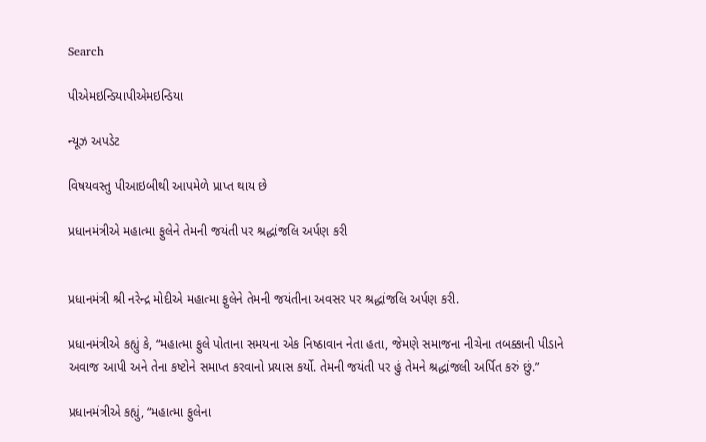Search

પીએમઇન્ડિયાપીએમઇન્ડિયા

ન્યૂઝ અપડેટ

વિષયવસ્તુ પીઆઇબીથી આપમેળે પ્રાપ્ત થાય છે

પ્રધાનમંત્રીએ મહાત્મા ફુલેને તેમની જયંતી પર શ્રદ્ધાંજલિ અર્પણ કરી


પ્રધાનમંત્રી શ્રી નરેન્દ્ર મોદીએ મહાત્મા ફુલેને તેમની જયંતીના અવસર પર શ્રદ્ધાંજલિ અર્પણ કરી.

પ્રધાનમંત્રીએ કહ્યું કે, “મહાત્મા ફુલે પોતાના સમયના એક નિષ્ઠાવાન નેતા હતા, જેમણે સમાજના નીચેના તબક્કાની પીડાને અવાજ આપી અને તેના કષ્ટોને સમાપ્ત કરવાનો પ્રયાસ કર્યો. તેમની જયંતી પર હું તેમને શ્રદ્ધાંજલી અર્પિત કરું છું.”

પ્રધાનમંત્રીએ કહ્યું, “મહાત્મા ફુલેના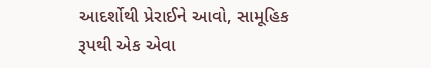આદર્શોથી પ્રેરાઈને આવો, સામૂહિક રૂપથી એક એવા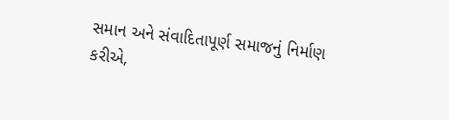સમાન અને સંવાદિતાપૂર્ણ સમાજનું નિર્માણ કરીએ,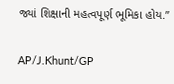જ્યાં શિક્ષાની મહત્વપૂર્ણ ભૂમિકા હોય.”

AP/J.Khunt/GP